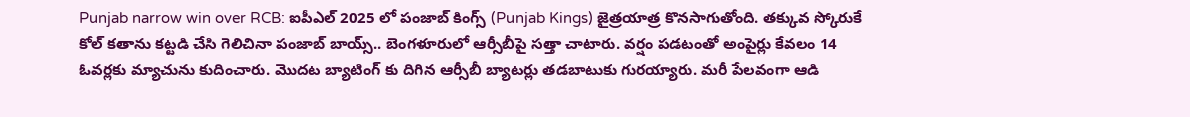Punjab narrow win over RCB: ఐపీఎల్ 2025 లో పంజాబ్ కింగ్స్ (Punjab Kings) జైత్రయాత్ర కొనసాగుతోంది. తక్కువ స్కోరుకే కోల్ కతాను కట్టడి చేసి గెలిచినా పంజాబ్ బాయ్స్.. బెంగళూరులో ఆర్సీబీపై సత్తా చాటారు. వర్షం పడటంతో అంపైర్లు కేవలం 14 ఓవర్లకు మ్యాచును కుదించారు. మొదట బ్యాటింగ్ కు దిగిన ఆర్సీబీ బ్యాటర్లు తడబాటుకు గురయ్యారు. మరీ పేలవంగా ఆడి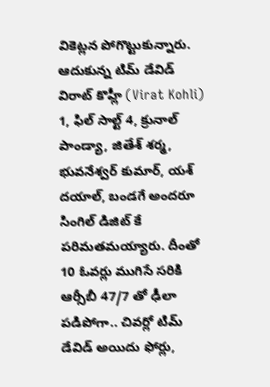వికెట్లన పోగొట్టుకున్నారు.
ఆదుకున్న టిమ్ డేవిడ్
విరాట్ కొహ్లీ (Virat Kohli) 1, ఫిల్ సాల్ట్ 4, క్రునాల్ పాండ్యా, జితేశ్ శర్మ, భువనేశ్వర్ కుమార్, యశ్ దయాల్, బండగే అందరూ సింగిల్ డిజిట్ కే పరిమతమయ్యారు. దీంతో 10 ఓవర్లు ముగిసే సరికి ఆర్సీబీ 47/7 తో ఢీలా పడిపోగా.. చివర్లో టిమ్ డేవిడ్ అయిదు ఫోర్లు,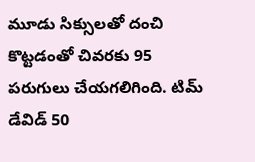మూడు సిక్సులతో దంచి కొట్టడంతో చివరకు 95 పరుగులు చేయగలిగింది. టిమ్ డేవిడ్ 50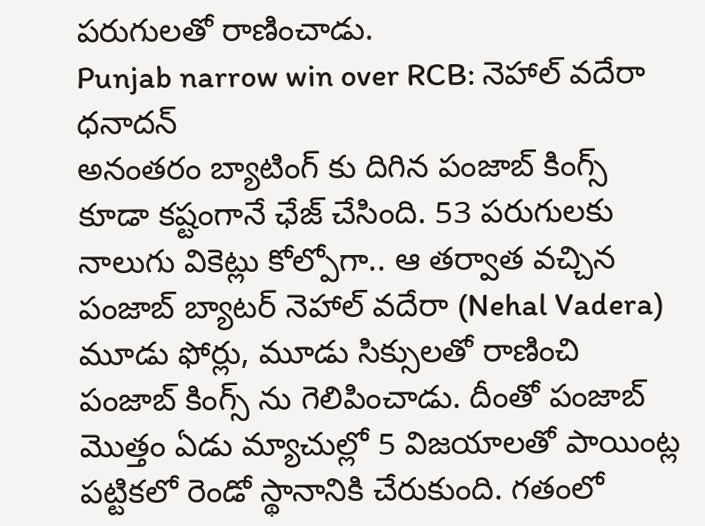పరుగులతో రాణించాడు.
Punjab narrow win over RCB: నెహాల్ వదేరా ధనాదన్
అనంతరం బ్యాటింగ్ కు దిగిన పంజాబ్ కింగ్స్ కూడా కష్టంగానే ఛేజ్ చేసింది. 53 పరుగులకు నాలుగు వికెట్లు కోల్పోగా.. ఆ తర్వాత వచ్చిన పంజాబ్ బ్యాటర్ నెహాల్ వదేరా (Nehal Vadera) మూడు ఫోర్లు, మూడు సిక్సులతో రాణించి పంజాబ్ కింగ్స్ ను గెలిపించాడు. దీంతో పంజాబ్ మొత్తం ఏడు మ్యాచుల్లో 5 విజయాలతో పాయింట్ల పట్టికలో రెండో స్థానానికి చేరుకుంది. గతంలో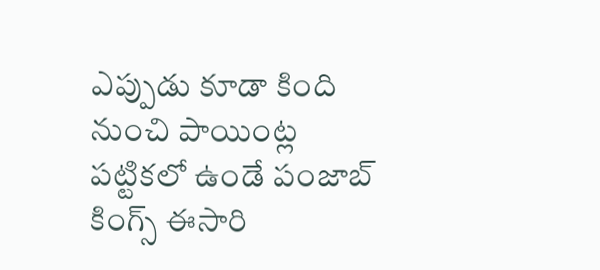ఎప్పుడు కూడా కింది నుంచి పాయింట్ల పట్టికలో ఉండే పంజాబ్ కింగ్స్ ఈసారి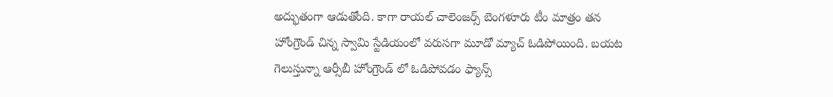అద్భుతంగా ఆడుతోంది. కాగా రాయల్ చాలెంజర్స్ బెంగళూరు టీం మాత్రం తన హోంగ్రౌండ్ చిన్న స్వామి స్టేడియంలో వరుసగా మూడో మ్యాచ్ ఓడిపోయింది. బయట గెలుస్తున్నా ఆర్సీబీ హోంగ్రౌండ్ లో ఓడిపోవడం ఫ్యాన్స్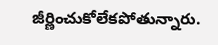జీర్ణించుకోలేకపోతున్నారు.